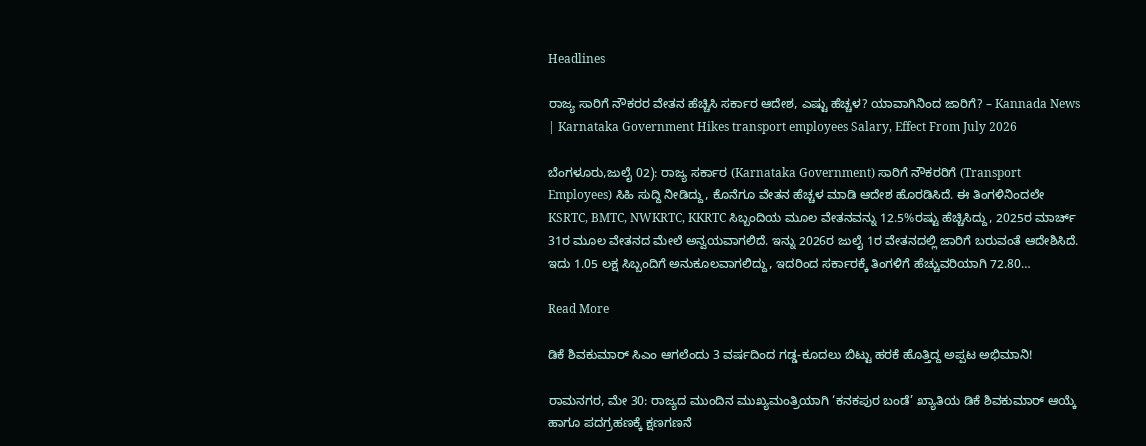Headlines

ರಾಜ್ಯ ಸಾರಿಗೆ ನೌಕರರ ವೇತನ ಹೆಚ್ಚಿಸಿ ಸರ್ಕಾರ ಆದೇಶ, ಎಷ್ಟು ಹೆಚ್ಚಳ? ಯಾವಾಗಿನಿಂದ ಜಾರಿಗೆ? – Kannada News | Karnataka Government Hikes transport employees Salary, Effect From July 2026

ಬೆಂಗಳೂರು,ಜುಲೈ 02): ರಾಜ್ಯ ಸರ್ಕಾರ (Karnataka Government) ಸಾರಿಗೆ ನೌಕರರಿಗೆ (Transport Employees) ಸಿಹಿ ಸುದ್ದಿ ನೀಡಿದ್ದು, ಕೊನೆಗೂ ವೇತನ ಹೆಚ್ಚಳ ಮಾಡಿ ಆದೇಶ ಹೊರಡಿಸಿದೆ. ಈ ತಿಂಗಳಿನಿಂದಲೇ KSRTC, BMTC, NWKRTC, KKRTC ಸಿಬ್ಬಂದಿಯ ಮೂಲ ವೇತನವನ್ನು 12.5%ರಷ್ಟು ಹೆಚ್ಚಿಸಿದ್ದು, 2025ರ ಮಾರ್ಚ್ 31ರ ಮೂಲ ವೇತನದ ಮೇಲೆ ಅನ್ವಯವಾಗಲಿದೆ. ಇನ್ನು 2026ರ ಜುಲೈ 1ರ ವೇತನದಲ್ಲಿ ಜಾರಿಗೆ ಬರುವಂತೆ ಆದೇಶಿಸಿದೆ. ಇದು 1.05 ಲಕ್ಷ ಸಿಬ್ಬಂದಿಗೆ ಅನುಕೂಲವಾಗಲಿದ್ದು, ಇದರಿಂದ ಸರ್ಕಾರಕ್ಕೆ ತಿಂಗಳಿಗೆ ಹೆಚ್ಚುವರಿಯಾಗಿ 72.80…

Read More

ಡಿಕೆ ಶಿವಕುಮಾರ್ ಸಿಎಂ ಆಗಲೆಂದು 3 ವರ್ಷದಿಂದ ಗಡ್ಡ-ಕೂದಲು ಬಿಟ್ಟು ಹರಕೆ ಹೊತ್ತಿದ್ದ ಅಪ್ಪಟ ಅಭಿಮಾನಿ!

ರಾಮನಗರ, ಮೇ 30: ರಾಜ್ಯದ ಮುಂದಿನ ಮುಖ್ಯಮಂತ್ರಿಯಾಗಿ ‘ಕನಕಪುರ ಬಂಡೆ’ ಖ್ಯಾತಿಯ ಡಿಕೆ ಶಿವಕುಮಾರ್ ಆಯ್ಕೆ ಹಾಗೂ ಪದಗ್ರಹಣಕ್ಕೆ ಕ್ಷಣಗಣನೆ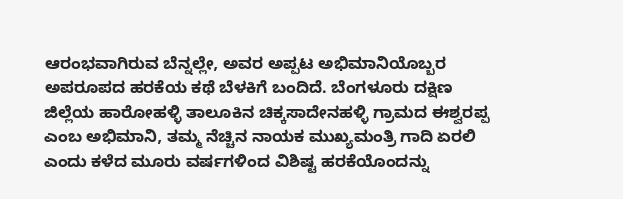ಆರಂಭವಾಗಿರುವ ಬೆನ್ನಲ್ಲೇ, ಅವರ ಅಪ್ಪಟ ಅಭಿಮಾನಿಯೊಬ್ಬರ ಅಪರೂಪದ ಹರಕೆಯ ಕಥೆ ಬೆಳಕಿಗೆ ಬಂದಿದೆ. ಬೆಂಗಳೂರು ದಕ್ಷಿಣ ಜಿಲ್ಲೆಯ ಹಾರೋಹಳ್ಳಿ ತಾಲೂಕಿನ ಚಿಕ್ಕಸಾದೇನಹಳ್ಳಿ ಗ್ರಾಮದ ಈಶ್ವರಪ್ಪ ಎಂಬ ಅಭಿಮಾನಿ, ತಮ್ಮ ನೆಚ್ಚಿನ ನಾಯಕ ಮುಖ್ಯಮಂತ್ರಿ ಗಾದಿ ಏರಲಿ ಎಂದು ಕಳೆದ ಮೂರು ವರ್ಷಗಳಿಂದ ವಿಶಿಷ್ಟ ಹರಕೆಯೊಂದನ್ನು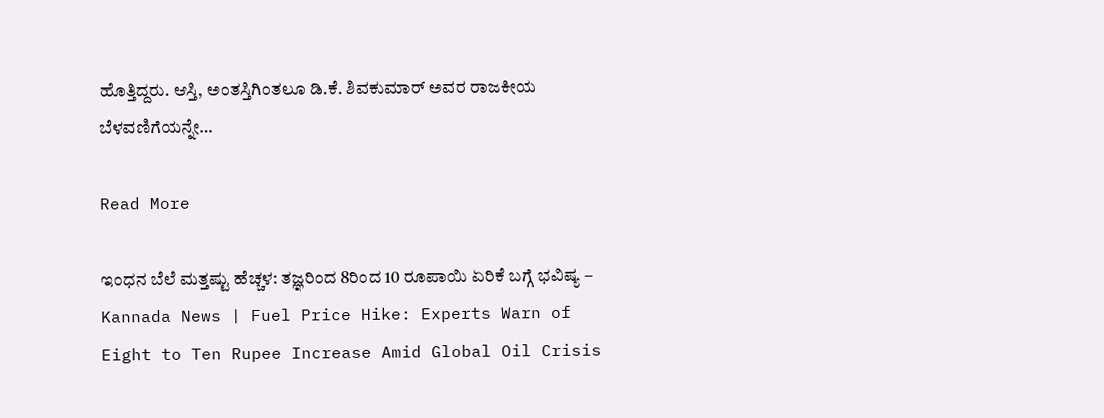ಹೊತ್ತಿದ್ದರು. ಆಸ್ತಿ, ಅಂತಸ್ತಿಗಿಂತಲೂ ಡಿ.ಕೆ. ಶಿವಕುಮಾರ್ ಅವರ ರಾಜಕೀಯ ಬೆಳವಣಿಗೆಯನ್ನೇ…

Read More

ಇಂಧನ ಬೆಲೆ ಮತ್ತಷ್ಟು ಹೆಚ್ಚಳ: ತಜ್ಞರಿಂದ 8ರಿಂದ 10 ರೂಪಾಯಿ ಏರಿಕೆ ಬಗ್ಗೆ ಭವಿಷ್ಯ – Kannada News | Fuel Price Hike: Experts Warn of Eight to Ten Rupee Increase Amid Global Oil Crisis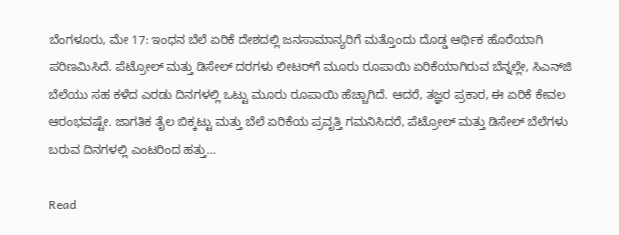ಬೆಂಗಳೂರು, ಮೇ 17: ಇಂಧನ ಬೆಲೆ ಏರಿಕೆ ದೇಶದಲ್ಲಿ ಜನಸಾಮಾನ್ಯರಿಗೆ ಮತ್ತೊಂದು ದೊಡ್ಡ ಆರ್ಥಿಕ ಹೊರೆಯಾಗಿ ಪರಿಣಮಿಸಿದೆ. ಪೆಟ್ರೋಲ್ ಮತ್ತು ಡಿಸೇಲ್ ದರಗಳು ಲೀಟರ್‌ಗೆ ಮೂರು ರೂಪಾಯಿ ಏರಿಕೆಯಾಗಿರುವ ಬೆನ್ನಲ್ಲೇ, ಸಿಎನ್‌ಜಿ ಬೆಲೆಯು ಸಹ ಕಳೆದ ಎರಡು ದಿನಗಳಲ್ಲಿ ಒಟ್ಟು ಮೂರು ರೂಪಾಯಿ ಹೆಚ್ಚಾಗಿದೆ. ಆದರೆ, ತಜ್ಞರ ಪ್ರಕಾರ, ಈ ಏರಿಕೆ ಕೇವಲ ಆರಂಭವಷ್ಟೇ. ಜಾಗತಿಕ ತೈಲ ಬಿಕ್ಕಟ್ಟು ಮತ್ತು ಬೆಲೆ ಏರಿಕೆಯ ಪ್ರವೃತ್ತಿ ಗಮನಿಸಿದರೆ, ಪೆಟ್ರೋಲ್ ಮತ್ತು ಡಿಸೇಲ್ ಬೆಲೆಗಳು ಬರುವ ದಿನಗಳಲ್ಲಿ ಎಂಟರಿಂದ ಹತ್ತು…

Read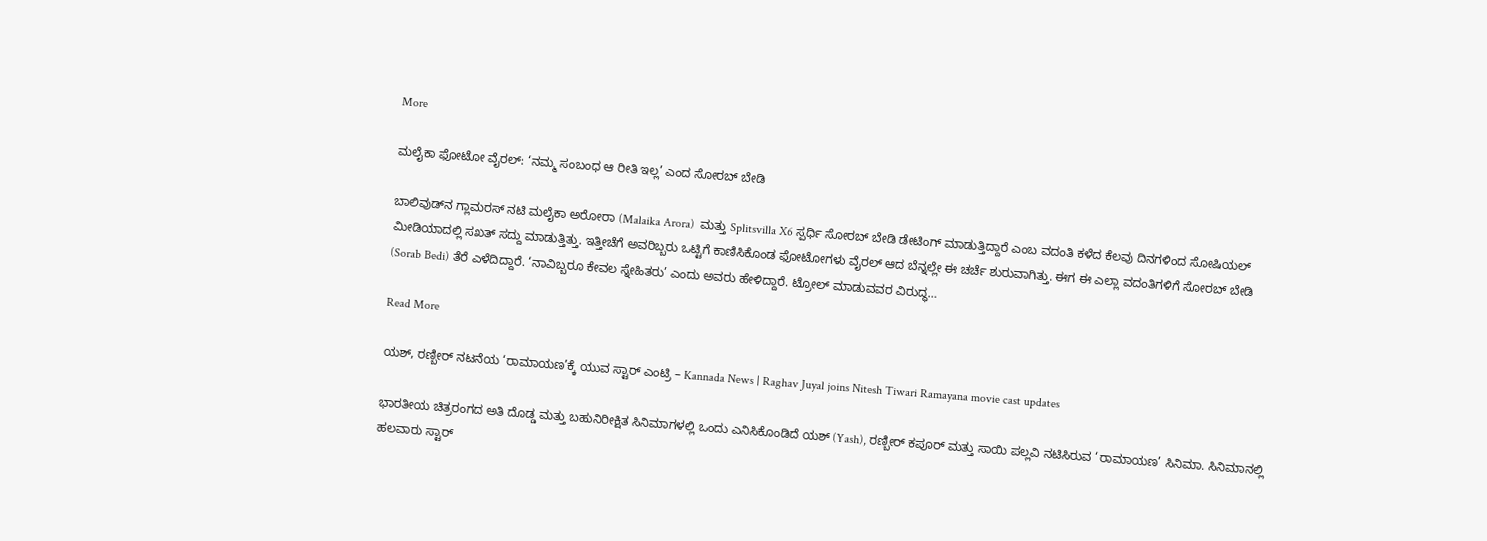More

ಮಲೈಕಾ ಫೋಟೋ ವೈರಲ್: ‘ನಮ್ಮ ಸಂಬಂಧ ಆ ರೀತಿ ಇಲ್ಲ’ ಎಂದ ಸೋರಬ್ ಬೇಡಿ

ಬಾಲಿವುಡ್‌ನ ಗ್ಲಾಮರಸ್ ನಟಿ ಮಲೈಕಾ ಅರೋರಾ (Malaika Arora)  ಮತ್ತು Splitsvilla X6 ಸ್ಪರ್ಧಿ ಸೋರಬ್ ಬೇಡಿ ಡೇಟಿಂಗ್ ಮಾಡುತ್ತಿದ್ದಾರೆ ಎಂಬ ವದಂತಿ ಕಳೆದ ಕೆಲವು ದಿನಗಳಿಂದ ಸೋಷಿಯಲ್ ಮೀಡಿಯಾದಲ್ಲಿ ಸಖತ್ ಸದ್ದು ಮಾಡುತ್ತಿತ್ತು. ಇತ್ತೀಚೆಗೆ ಅವರಿಬ್ಬರು ಒಟ್ಟಿಗೆ ಕಾಣಿಸಿಕೊಂಡ ಫೋಟೋಗಳು ವೈರಲ್ ಆದ ಬೆನ್ನಲ್ಲೇ ಈ ಚರ್ಚೆ ಶುರುವಾಗಿತ್ತು. ಈಗ ಈ ಎಲ್ಲಾ ವದಂತಿಗಳಿಗೆ ಸೋರಬ್ ಬೇಡಿ (Sorab Bedi) ತೆರೆ ಎಳೆದಿದ್ದಾರೆ. ‘ನಾವಿಬ್ಬರೂ ಕೇವಲ ಸ್ನೇಹಿತರು’ ಎಂದು ಅವರು ಹೇಳಿದ್ದಾರೆ. ಟ್ರೋಲ್ ಮಾಡುವವರ ವಿರುದ್ಧ…

Read More

ಯಶ್, ರಣ್ಬೀರ್ ನಟನೆಯ ‘ರಾಮಾಯಣ’ಕ್ಕೆ ಯುವ ಸ್ಟಾರ್ ಎಂಟ್ರಿ – Kannada News | Raghav Juyal joins Nitesh Tiwari Ramayana movie cast updates

ಭಾರತೀಯ ಚಿತ್ರರಂಗದ ಅತಿ ದೊಡ್ಡ ಮತ್ತು ಬಹುನಿರೀಕ್ಷಿತ ಸಿನಿಮಾಗಳಲ್ಲಿ ಒಂದು ಎನಿಸಿಕೊಂಡಿದೆ ಯಶ್ (Yash), ರಣ್ಬೀರ್ ಕಪೂರ್ ಮತ್ತು ಸಾಯಿ ಪಲ್ಲವಿ ನಟಿಸಿರುವ ‘ರಾಮಾಯಣ’ ಸಿನಿಮಾ. ಸಿನಿಮಾನಲ್ಲಿ ಹಲವಾರು ಸ್ಟಾರ್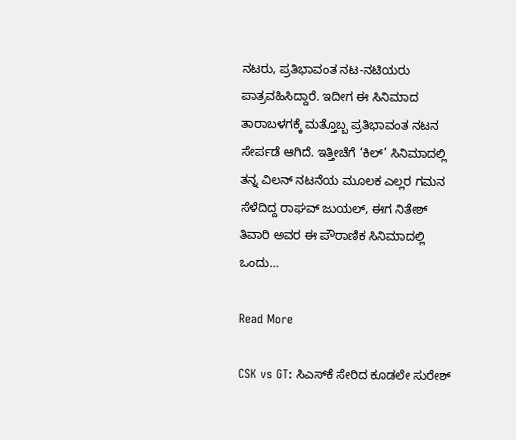ನಟರು, ಪ್ರತಿಭಾವಂತ ನಟ-ನಟಿಯರು ಪಾತ್ರವಹಿಸಿದ್ದಾರೆ. ಇದೀಗ ಈ ಸಿನಿಮಾದ ತಾರಾಬಳಗಕ್ಕೆ ಮತ್ತೊಬ್ಬ ಪ್ರತಿಭಾವಂತ ನಟನ ಸೇರ್ಪಡೆ ಆಗಿದೆ. ಇತ್ತೀಚೆಗೆ ‘ಕಿಲ್’ ಸಿನಿಮಾದಲ್ಲಿ ತನ್ನ ವಿಲನ್ ನಟನೆಯ ಮೂಲಕ ಎಲ್ಲರ ಗಮನ ಸೆಳೆದಿದ್ದ ರಾಘವ್ ಜುಯಲ್, ಈಗ ನಿತೇಶ್ ತಿವಾರಿ ಅವರ ಈ ಪೌರಾಣಿಕ ಸಿನಿಮಾದಲ್ಲಿ ಒಂದು…

Read More

CSK vs GT: ಸಿಎಸ್‌ಕೆ ಸೇರಿದ ಕೂಡಲೇ ಸುರೇಶ್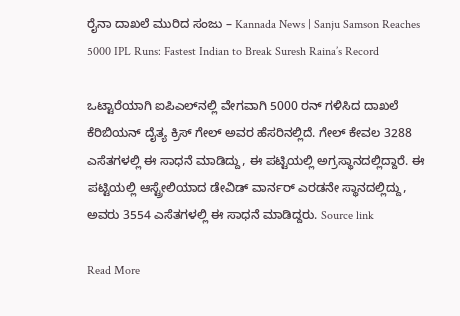ರೈನಾ ದಾಖಲೆ ಮುರಿದ ಸಂಜು – Kannada News | Sanju Samson Reaches 5000 IPL Runs: Fastest Indian to Break Suresh Raina’s Record

ಒಟ್ಟಾರೆಯಾಗಿ ಐಪಿಎಲ್‌ನಲ್ಲಿ ವೇಗವಾಗಿ 5000 ರನ್ ಗಳಿಸಿದ ದಾಖಲೆ ಕೆರಿಬಿಯನ್ ದೈತ್ಯ ಕ್ರಿಸ್ ಗೇಲ್ ಅವರ ಹೆಸರಿನಲ್ಲಿದೆ. ಗೇಲ್ ಕೇವಲ 3288 ಎಸೆತಗಳಲ್ಲಿ ಈ ಸಾಧನೆ ಮಾಡಿದ್ದು, ಈ ಪಟ್ಟಿಯಲ್ಲಿ ಅಗ್ರಸ್ಥಾನದಲ್ಲಿದ್ದಾರೆ. ಈ ಪಟ್ಟಿಯಲ್ಲಿ ಆಸ್ಟ್ರೇಲಿಯಾದ ಡೇವಿಡ್ ವಾರ್ನರ್ ಎರಡನೇ ಸ್ಥಾನದಲ್ಲಿದ್ದು, ಅವರು 3554 ಎಸೆತಗಳಲ್ಲಿ ಈ ಸಾಧನೆ ಮಾಡಿದ್ದರು. Source link

Read More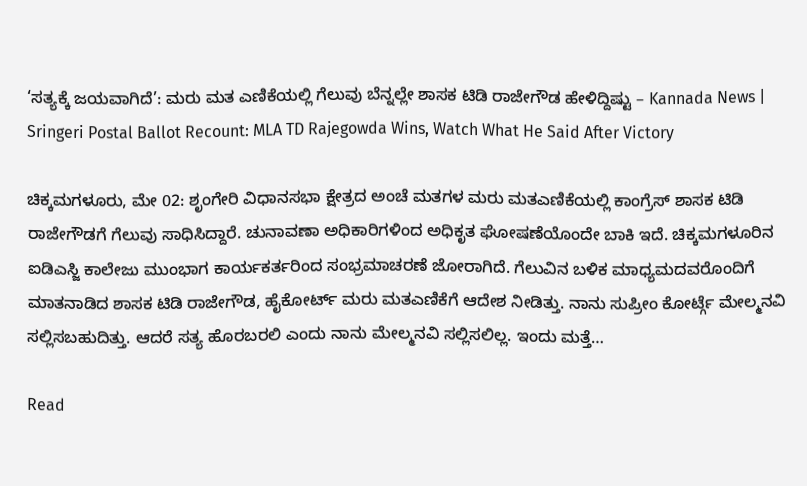‘ಸತ್ಯಕ್ಕೆ ಜಯವಾಗಿದೆ’: ಮರು ಮತ ಎಣಿಕೆಯಲ್ಲಿ ಗೆಲುವು ಬೆನ್ನಲ್ಲೇ ಶಾಸಕ ಟಿಡಿ ರಾಜೇಗೌಡ ಹೇಳಿದ್ದಿಷ್ಟು – Kannada News | Sringeri Postal Ballot Recount: MLA TD Rajegowda Wins, Watch What He Said After Victory

ಚಿಕ್ಕಮಗಳೂರು, ಮೇ 02: ಶೃಂಗೇರಿ ವಿಧಾನಸಭಾ ಕ್ಷೇತ್ರದ ಅಂಚೆ ಮತಗಳ ಮರು ಮತ‌ಎಣಿಕೆಯಲ್ಲಿ ಕಾಂಗ್ರೆಸ್ ಶಾಸಕ ಟಿಡಿ ರಾಜೇಗೌಡಗೆ ಗೆಲುವು ಸಾಧಿಸಿದ್ದಾರೆ. ಚುನಾವಣಾ ಅಧಿಕಾರಿಗಳಿಂದ ಅಧಿಕೃತ ಘೋಷಣೆಯೊಂದೇ ಬಾಕಿ ಇದೆ. ಚಿಕ್ಕಮಗಳೂರಿನ ಐಡಿಎಸ್ಜಿ ಕಾಲೇಜು ಮುಂಭಾಗ ಕಾರ್ಯಕರ್ತರಿಂದ ಸಂಭ್ರಮಾಚರಣೆ ಜೋರಾಗಿದೆ. ಗೆಲುವಿನ ಬಳಿಕ ಮಾಧ್ಯಮದವರೊಂದಿಗೆ ಮಾತನಾಡಿದ ಶಾಸಕ ಟಿಡಿ ರಾಜೇಗೌಡ, ಹೈಕೋರ್ಟ್ ಮರು ಮತ‌ಎಣಿಕೆಗೆ ಆದೇಶ ನೀಡಿತ್ತು. ನಾನು ಸುಪ್ರೀಂ ಕೋರ್ಟ್ಗೆ ಮೇಲ್ಮನವಿ ಸಲ್ಲಿಸಬಹುದಿತ್ತು. ಆದರೆ ಸತ್ಯ ಹೊರಬರಲಿ ಎಂದು ನಾನು ಮೇಲ್ಮನವಿ ಸಲ್ಲಿಸಲಿಲ್ಲ. ಇಂದು ಮತ್ತೆ…

Read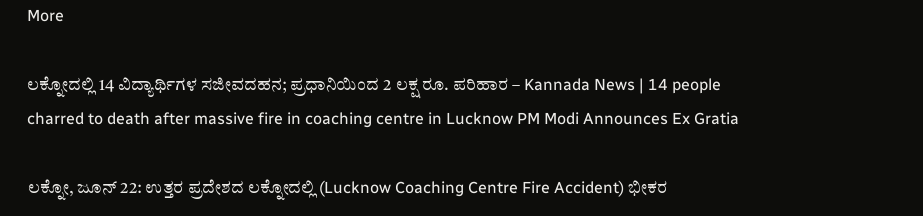More

ಲಕ್ನೋದಲ್ಲಿ 14 ವಿದ್ಯಾರ್ಥಿಗಳ ಸಜೀವದಹನ; ಪ್ರಧಾನಿಯಿಂದ 2 ಲಕ್ಷ ರೂ. ಪರಿಹಾರ – Kannada News | 14 people charred to death after massive fire in coaching centre in Lucknow PM Modi Announces Ex Gratia

ಲಕ್ನೋ, ಜೂನ್ 22: ಉತ್ತರ ಪ್ರದೇಶದ ಲಕ್ನೋದಲ್ಲಿ (Lucknow Coaching Centre Fire Accident) ಭೀಕರ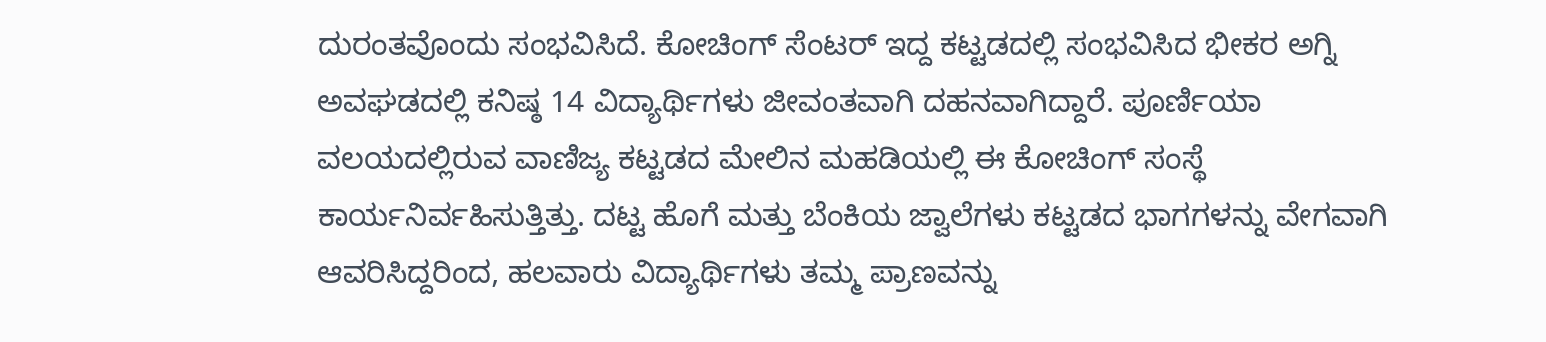ದುರಂತವೊಂದು ಸಂಭವಿಸಿದೆ. ಕೋಚಿಂಗ್ ಸೆಂಟರ್ ಇದ್ದ ಕಟ್ಟಡದಲ್ಲಿ ಸಂಭವಿಸಿದ ಭೀಕರ ಅಗ್ನಿ ಅವಘಡದಲ್ಲಿ ಕನಿಷ್ಠ 14 ವಿದ್ಯಾರ್ಥಿಗಳು ಜೀವಂತವಾಗಿ ದಹನವಾಗಿದ್ದಾರೆ. ಪೂರ್ಣಿಯಾ ವಲಯದಲ್ಲಿರುವ ವಾಣಿಜ್ಯ ಕಟ್ಟಡದ ಮೇಲಿನ ಮಹಡಿಯಲ್ಲಿ ಈ ಕೋಚಿಂಗ್ ಸಂಸ್ಥೆ ಕಾರ್ಯನಿರ್ವಹಿಸುತ್ತಿತ್ತು. ದಟ್ಟ ಹೊಗೆ ಮತ್ತು ಬೆಂಕಿಯ ಜ್ವಾಲೆಗಳು ಕಟ್ಟಡದ ಭಾಗಗಳನ್ನು ವೇಗವಾಗಿ ಆವರಿಸಿದ್ದರಿಂದ, ಹಲವಾರು ವಿದ್ಯಾರ್ಥಿಗಳು ತಮ್ಮ ಪ್ರಾಣವನ್ನು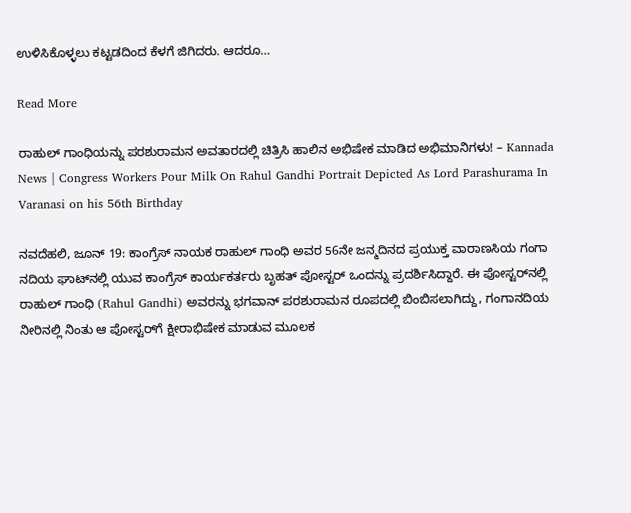ಉಳಿಸಿಕೊಳ್ಳಲು ಕಟ್ಟಡದಿಂದ ಕೆಳಗೆ ಜಿಗಿದರು. ಆದರೂ…

Read More

ರಾಹುಲ್ ಗಾಂಧಿಯನ್ನು ಪರಶುರಾಮನ ಅವತಾರದಲ್ಲಿ ಚಿತ್ರಿಸಿ ಹಾಲಿನ ಅಭಿಷೇಕ ಮಾಡಿದ ಅಭಿಮಾನಿಗಳು! – Kannada News | Congress Workers Pour Milk On Rahul Gandhi Portrait Depicted As Lord Parashurama In Varanasi on his 56th Birthday

ನವದೆಹಲಿ, ಜೂನ್ 19: ಕಾಂಗ್ರೆಸ್ ನಾಯಕ ರಾಹುಲ್ ಗಾಂಧಿ ಅವರ 56ನೇ ಜನ್ಮದಿನದ ಪ್ರಯುಕ್ತ ವಾರಾಣಸಿಯ ಗಂಗಾ ನದಿಯ ಘಾಟ್‌ನಲ್ಲಿ ಯುವ ಕಾಂಗ್ರೆಸ್ ಕಾರ್ಯಕರ್ತರು ಬೃಹತ್ ಪೋಸ್ಟರ್ ಒಂದನ್ನು ಪ್ರದರ್ಶಿಸಿದ್ದಾರೆ. ಈ ಪೋಸ್ಟರ್‌ನಲ್ಲಿ ರಾಹುಲ್ ಗಾಂಧಿ (Rahul Gandhi) ಅವರನ್ನು ಭಗವಾನ್ ಪರಶುರಾಮನ ರೂಪದಲ್ಲಿ ಬಿಂಬಿಸಲಾಗಿದ್ದು, ಗಂಗಾನದಿಯ ನೀರಿನಲ್ಲಿ ನಿಂತು ಆ ಪೋಸ್ಟರ್‌ಗೆ ಕ್ಷೀರಾಭಿಷೇಕ ಮಾಡುವ ಮೂಲಕ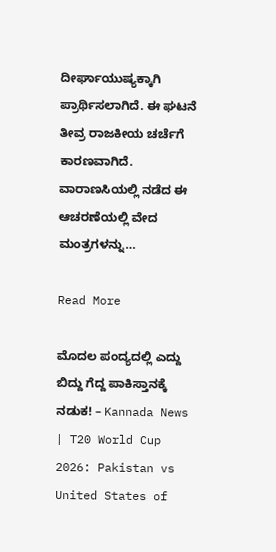ದೀರ್ಘಾಯುಷ್ಯಕ್ಕಾಗಿ ಪ್ರಾರ್ಥಿಸಲಾಗಿದೆ. ಈ ಘಟನೆ ತೀವ್ರ ರಾಜಕೀಯ ಚರ್ಚೆಗೆ ಕಾರಣವಾಗಿದೆ. ವಾರಾಣಸಿಯಲ್ಲಿ ನಡೆದ ಈ ಆಚರಣೆಯಲ್ಲಿ ವೇದ ಮಂತ್ರಗಳನ್ನು…

Read More

ಮೊದಲ ಪಂದ್ಯದಲ್ಲಿ ಎದ್ದು ಬಿದ್ದು ಗೆದ್ದ ಪಾಕಿಸ್ತಾನಕ್ಕೆ ನಡುಕ! – Kannada News | T20 World Cup 2026: Pakistan vs United States of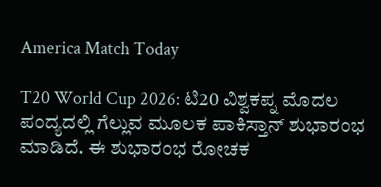America Match Today

T20 World Cup 2026: ಟಿ20 ವಿಶ್ವಕಪ್ನ ಮೊದಲ ಪಂದ್ಯದಲ್ಲಿ ಗೆಲ್ಲುವ ಮೂಲಕ ಪಾಕಿಸ್ತಾನ್ ಶುಭಾರಂಭ ಮಾಡಿದೆ. ಈ ಶುಭಾರಂಭ ರೋಚಕ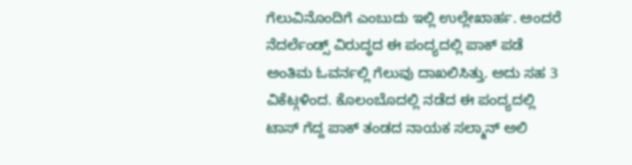ಗೆಲುವಿನೊಂದಿಗೆ ಎಂಬುದು ಇಲ್ಲಿ ಉಲ್ಲೇಖಾರ್ಹ. ಅಂದರೆ ನೆದರ್ಲೆಂಡ್ಸ್ ವಿರುದ್ಧದ ಈ ಪಂದ್ಯದಲ್ಲಿ ಪಾಕ್ ಪಡೆ ಅಂತಿಮ ಓವರ್ನಲ್ಲಿ ಗೆಲುವು ದಾಖಲಿಸಿತ್ತು. ಅದು ಸಹ 3 ವಿಕೆಟ್ಗಳಿಂದ. ಕೊಲಂಬೊದಲ್ಲಿ ನಡೆದ ಈ ಪಂದ್ಯದಲ್ಲಿ ಟಾಸ್ ಗೆದ್ದ ಪಾಕ್ ತಂಡದ ನಾಯಕ ಸಲ್ಮಾನ್ ಅಲಿ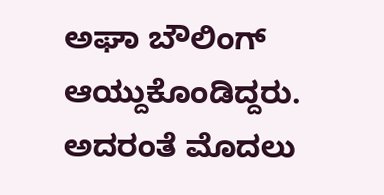ಅಘಾ ಬೌಲಿಂಗ್ ಆಯ್ದುಕೊಂಡಿದ್ದರು. ಅದರಂತೆ ಮೊದಲು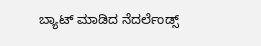ಬ್ಯಾಟ್ ಮಾಡಿದ ನೆದರ್ಲೆಂಡ್ಸ್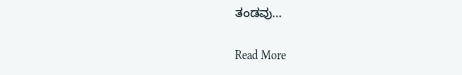ತಂಡವು…

Read More